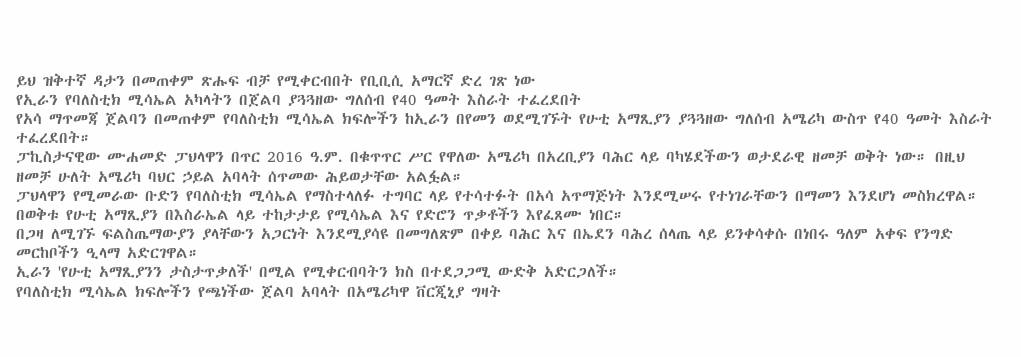ይህ ዝቅተኛ ዳታን በመጠቀም ጽሑፍ ብቻ የሚቀርብበት የቢቢሲ አማርኛ ድረ ገጽ ነው
የኢራን የባለስቲክ ሚሳኤል አካላትን በጀልባ ያጓጓዘው ግለሰብ የ40 ዓመት እስራት ተፈረደበት
የአሳ ማጥመጃ ጀልባን በመጠቀም የባለስቲክ ሚሳኤል ክፍሎችን ከኢራን በየመን ወደሚገኙት የሁቲ አማጺያን ያጓጓዘው ግለሰብ አሜሪካ ውስጥ የ40 ዓመት እስራት ተፈረደበት።
ፓኪስታናዊው ሙሐመድ ፓህላዋን በጥር 2016 ዓ.ም. በቁጥጥር ሥር የዋለው አሜሪካ በአረቢያን ባሕር ላይ ባካሄደችውን ወታደራዊ ዘመቻ ወቅት ነው። በዚህ ዘመቻ ሁለት አሜሪካ ባህር ኃይል አባላት ሰጥመው ሕይወታቸው አልፏል።
ፓህላዋን የሚመራው ቡድን የባለስቲክ ሚሳኤል የማስተላለፉ ተግባር ላይ የተሳተፉት በአሳ አጥማጅነት እንደሚሠሩ የተነገራቸውን በማመን እንደሆነ መስክረዋል።
በወቅቱ የሁቲ አማጺያን በእስራኤል ላይ ተከታታይ የሚሳኤል እና የድሮን ጥቃቶችን እየፈጸሙ ነበር።
በጋዛ ለሚገኙ ፍልስጤማውያን ያላቸውን አጋርነት እንደሚያሳዩ በመግለጽም በቀይ ባሕር እና በኤደን ባሕረ ሰላጤ ላይ ይንቀሳቀሱ በነበሩ ዓለም አቀፍ የንግድ መርከቦችን ዒላማ አድርገዋል።
ኢራን 'የሁቲ አማጺያንን ታስታጥቃለች' በሚል የሚቀርብባትን ክስ በተደጋጋሚ ውድቅ አድርጋለች።
የባለስቲክ ሚሳኤል ክፍሎችን የጫነችው ጀልባ አባላት በአሜሪካዋ ቨርጂኒያ ግዛት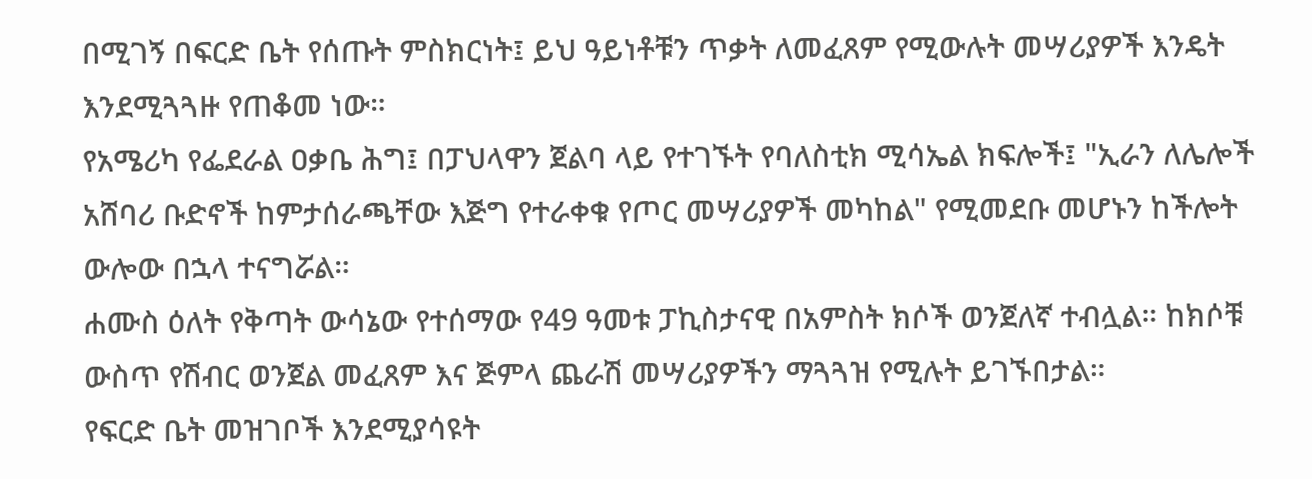በሚገኝ በፍርድ ቤት የሰጡት ምስክርነት፤ ይህ ዓይነቶቹን ጥቃት ለመፈጸም የሚውሉት መሣሪያዎች እንዴት እንደሚጓጓዙ የጠቆመ ነው።
የአሜሪካ የፌደራል ዐቃቤ ሕግ፤ በፓህላዋን ጀልባ ላይ የተገኙት የባለስቲክ ሚሳኤል ክፍሎች፤ "ኢራን ለሌሎች አሸባሪ ቡድኖች ከምታሰራጫቸው እጅግ የተራቀቁ የጦር መሣሪያዎች መካከል" የሚመደቡ መሆኑን ከችሎት ውሎው በኋላ ተናግሯል።
ሐሙስ ዕለት የቅጣት ውሳኔው የተሰማው የ49 ዓመቱ ፓኪስታናዊ በአምስት ክሶች ወንጀለኛ ተብሏል። ከክሶቹ ውስጥ የሽብር ወንጀል መፈጸም እና ጅምላ ጨራሽ መሣሪያዎችን ማጓጓዝ የሚሉት ይገኙበታል።
የፍርድ ቤት መዝገቦች እንደሚያሳዩት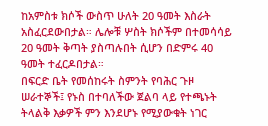ከአምስቱ ክሶች ውስጥ ሁለት 20 ዓመት እስራት አስፈርደውበታል። ሌሎቹ ሦስት ክሶችም በተመሳሳይ 20 ዓመት ቅጣት ያስጣሉበት ሲሆን በድምሩ 40 ዓመት ተፈርዶበታል።
በፍርድ ቤት የመሰከሩት ስምንት የባሕር ጉዞ ሠራተኞች፤ የኑስ በተባለችው ጀልባ ላይ የተጫኑት ትላልቅ እቃዎች ምን እንደሆኑ የሚያውቁት ነገር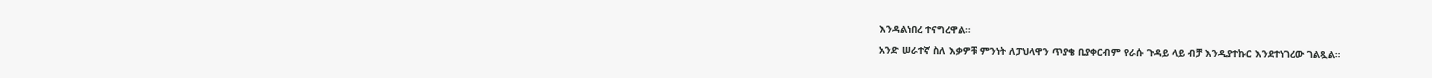እንዳልነበረ ተናግረዋል።
አንድ ሠራተኛ ስለ እቃዎቹ ምንነት ለፓህላዋን ጥያቄ ቢያቀርብም የራሱ ጉዳይ ላይ ብቻ እንዲያተኩር እንደተነገረው ገልጿል።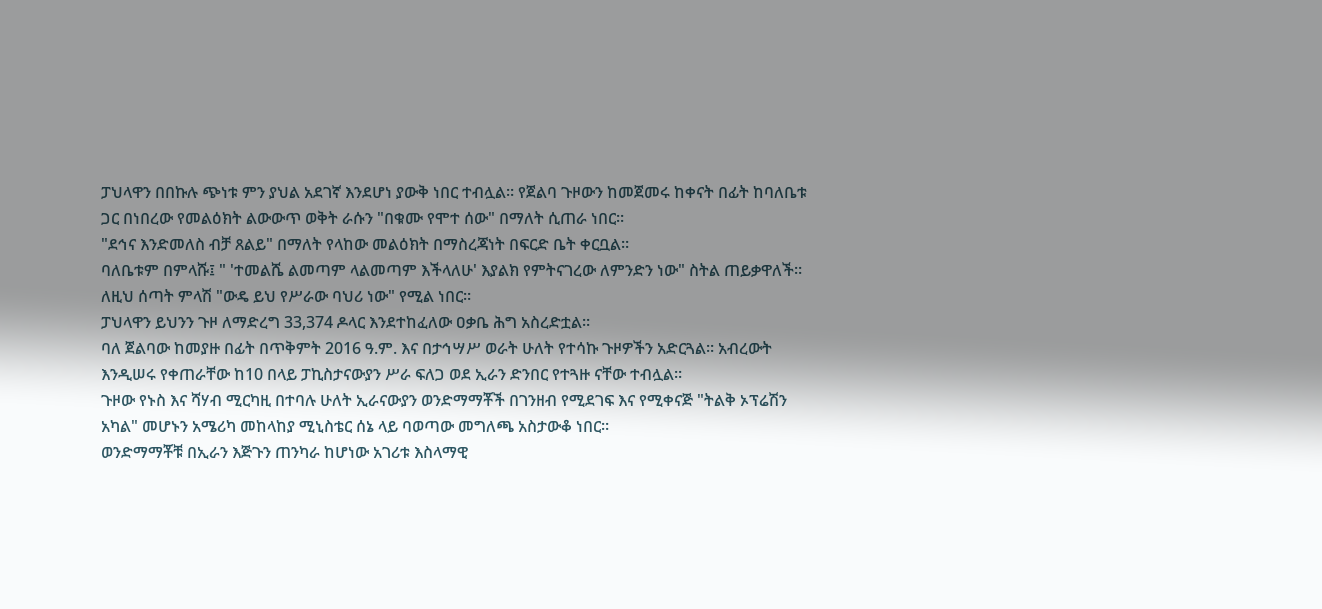ፓህላዋን በበኩሉ ጭነቱ ምን ያህል አደገኛ እንደሆነ ያውቅ ነበር ተብሏል። የጀልባ ጉዞውን ከመጀመሩ ከቀናት በፊት ከባለቤቱ ጋር በነበረው የመልዕክት ልውውጥ ወቅት ራሱን "በቁሙ የሞተ ሰው" በማለት ሲጠራ ነበር።
"ደኅና እንድመለስ ብቻ ጸልይ" በማለት የላከው መልዕክት በማስረጃነት በፍርድ ቤት ቀርቧል።
ባለቤቱም በምላሹ፤ " 'ተመልሼ ልመጣም ላልመጣም እችላለሁ' እያልክ የምትናገረው ለምንድን ነው" ስትል ጠይቃዋለች። ለዚህ ሰጣት ምላሽ "ውዴ ይህ የሥራው ባህሪ ነው" የሚል ነበር።
ፓህላዋን ይህንን ጉዞ ለማድረግ 33,374 ዶላር እንደተከፈለው ዐቃቤ ሕግ አስረድቷል።
ባለ ጀልባው ከመያዙ በፊት በጥቅምት 2016 ዓ.ም. እና በታኅሣሥ ወራት ሁለት የተሳኩ ጉዞዎችን አድርጓል። አብረውት እንዲሠሩ የቀጠራቸው ከ10 በላይ ፓኪስታናውያን ሥራ ፍለጋ ወደ ኢራን ድንበር የተጓዙ ናቸው ተብሏል።
ጉዞው የኑስ እና ሻሃብ ሚርካዚ በተባሉ ሁለት ኢራናውያን ወንድማማቾች በገንዘብ የሚደገፍ እና የሚቀናጅ "ትልቅ ኦፕሬሽን አካል" መሆኑን አሜሪካ መከላከያ ሚኒስቴር ሰኔ ላይ ባወጣው መግለጫ አስታውቆ ነበር።
ወንድማማቾቹ በኢራን እጅጉን ጠንካራ ከሆነው አገሪቱ እስላማዊ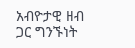አብዮታዊ ዘብ ጋር ግንኙነት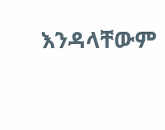እንዳላቸውም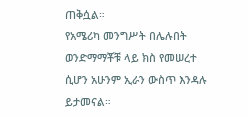ጠቅሷል።
የአሜሪካ መንግሥት በሌሉበት ወንድማማቾቹ ላይ ክስ የመሠረተ ሲሆን አሁንም ኢራን ውስጥ እንዳሉ ይታመናል።